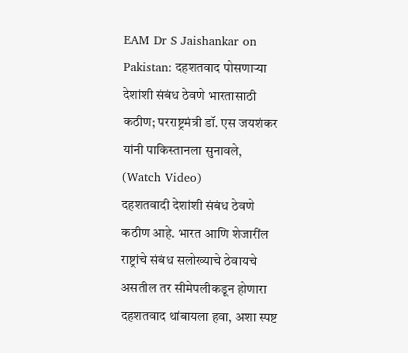EAM Dr S Jaishankar on Pakistan: दहशतवाद पोसणाऱ्या देशांशी संबंध ठेवणे भारतासाठी कठीण; परराष्ट्रमंत्री डॉ. एस जयशंकर यांनी पाकिस्तानला सुनावले, (Watch Video)
दहशतवादी देशांशी संबंध ठेवणे कठीण आहे. भारत आणि शेजारींल राष्ट्रांचे संबंध सलोख्याचे ठेवायचे असतील तर सीमेपलीकडून होणारा दहशतवाद थांबायला हवा, अशा स्पष्ट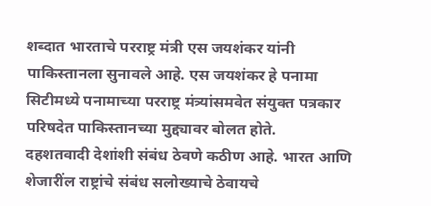शब्दात भारताचे परराष्ट्र मंत्री एस जयशंकर यांनी पाकिस्तानला सुनावले आहे. एस जयशंकर हे पनामा सिटीमध्ये पनामाच्या परराष्ट्र मंत्र्यांसमवेत संयुक्त पत्रकार परिषदेत पाकिस्तानच्या मुद्द्यावर बोलत होते.
दहशतवादी देशांशी संबंध ठेवणे कठीण आहे. भारत आणि शेजारींल राष्ट्रांचे संबंध सलोख्याचे ठेवायचे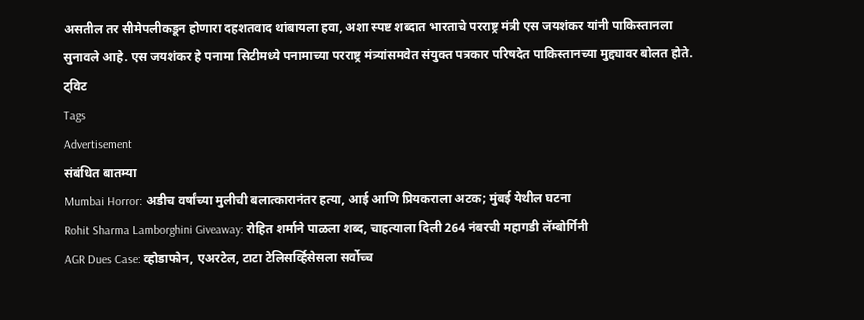असतील तर सीमेपलीकडून होणारा दहशतवाद थांबायला हवा, अशा स्पष्ट शब्दात भारताचे परराष्ट्र मंत्री एस जयशंकर यांनी पाकिस्तानला सुनावले आहे. एस जयशंकर हे पनामा सिटीमध्ये पनामाच्या परराष्ट्र मंत्र्यांसमवेत संयुक्त पत्रकार परिषदेत पाकिस्तानच्या मुद्द्यावर बोलत होते.
ट्विट
Tags
Advertisement
संबंधित बातम्या
Mumbai Horror: अडीच वर्षांच्या मुलीची बलात्कारानंतर हत्या, आई आणि प्रियकराला अटक; मुंबई येथील घटना
Rohit Sharma Lamborghini Giveaway: रोहित शर्माने पाळला शब्द, चाहत्याला दिली 264 नंबरची महागडी लॅम्बोर्गिनी
AGR Dues Case: व्होडाफोन, एअरटेल, टाटा टेलिसर्व्हिसेसला सर्वोच्च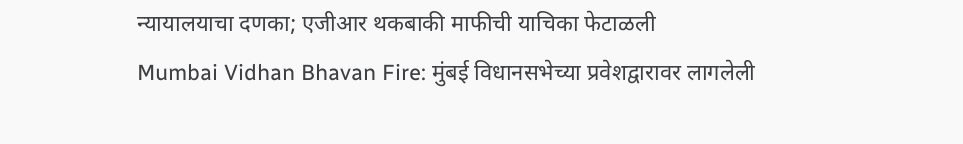न्यायालयाचा दणका; एजीआर थकबाकी माफीची याचिका फेटाळली
Mumbai Vidhan Bhavan Fire: मुंबई विधानसभेच्या प्रवेशद्वारावर लागलेली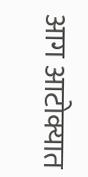आग आटोक्यात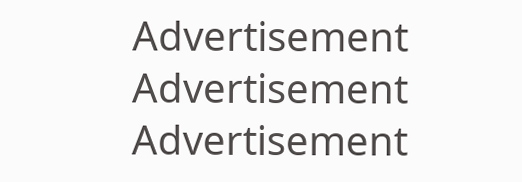Advertisement
Advertisement
Advertisement